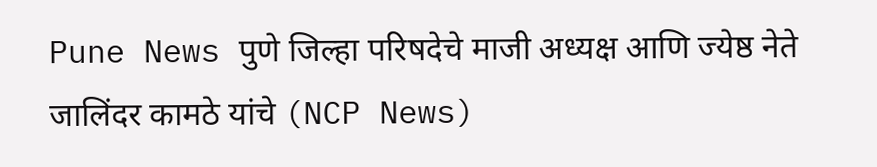Pune News पुणे जिल्हा परिषदेचे माजी अध्यक्ष आणि ज्येष्ठ नेते जालिंदर कामठे यांचे (NCP News)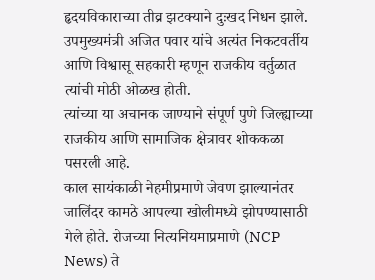हृदयविकाराच्या तीव्र झटक्याने दुःखद निधन झाले. उपमुख्यमंत्री अजित पवार यांचे अत्यंत निकटवर्तीय आणि विश्वासू सहकारी म्हणून राजकीय वर्तुळात त्यांची मोठी ओळख होती.
त्यांच्या या अचानक जाण्याने संपूर्ण पुणे जिल्ह्याच्या राजकीय आणि सामाजिक क्षेत्रावर शोककळा पसरली आहे.
काल सायंकाळी नेहमीप्रमाणे जेवण झाल्यानंतर जालिंदर कामठे आपल्या खोलीमध्ये झोपण्यासाठी गेले होते. रोजच्या नित्यनियमाप्रमाणे (NCP News) ते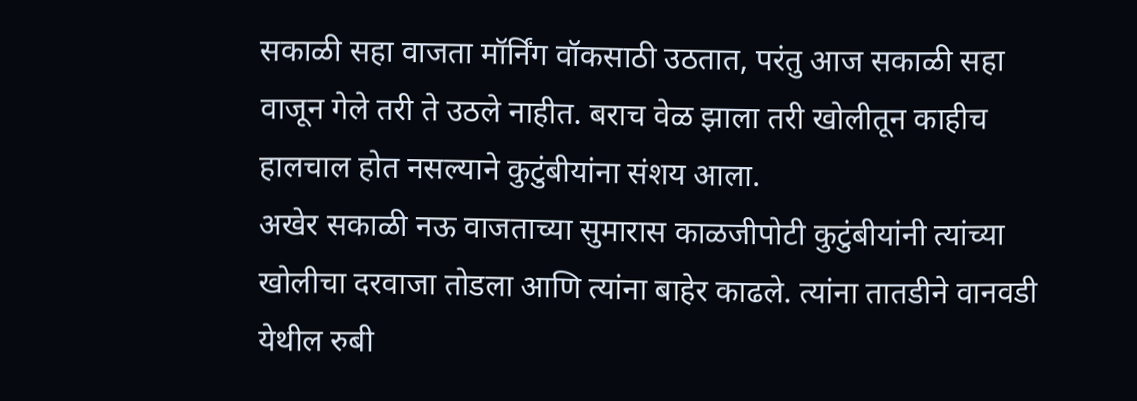सकाळी सहा वाजता मॉर्निंग वॉकसाठी उठतात, परंतु आज सकाळी सहा वाजून गेले तरी ते उठले नाहीत. बराच वेळ झाला तरी खोलीतून काहीच हालचाल होत नसल्याने कुटुंबीयांना संशय आला.
अखेर सकाळी नऊ वाजताच्या सुमारास काळजीपोटी कुटुंबीयांनी त्यांच्या खोलीचा दरवाजा तोडला आणि त्यांना बाहेर काढले. त्यांना तातडीने वानवडी येथील रुबी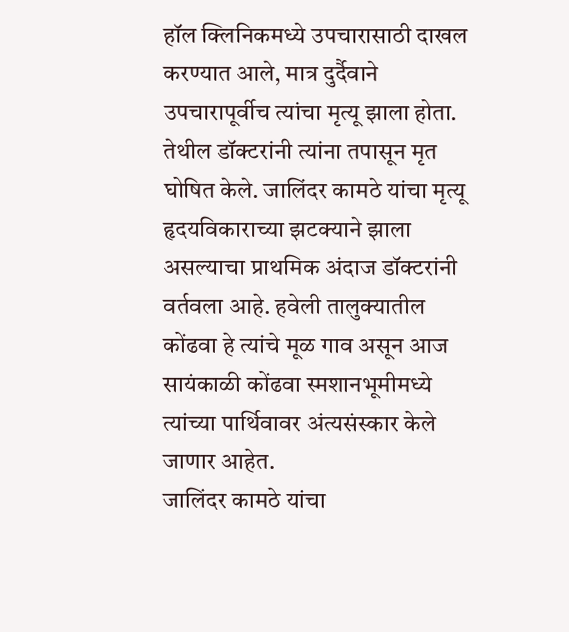हॉल क्लिनिकमध्ये उपचारासाठी दाखल करण्यात आले, मात्र दुर्दैवाने उपचारापूर्वीच त्यांचा मृत्यू झाला होता.
तेथील डॉक्टरांनी त्यांना तपासून मृत घोषित केले. जालिंदर कामठे यांचा मृत्यू हृदयविकाराच्या झटक्याने झाला असल्याचा प्राथमिक अंदाज डॉक्टरांनी वर्तवला आहे. हवेली तालुक्यातील कोंढवा हे त्यांचे मूळ गाव असून आज सायंकाळी कोंढवा स्मशानभूमीमध्ये त्यांच्या पार्थिवावर अंत्यसंस्कार केले जाणार आहेत.
जालिंदर कामठे यांचा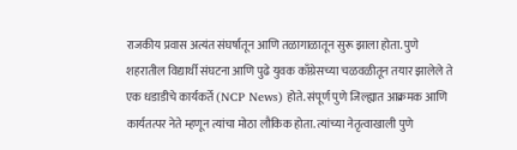राजकीय प्रवास अत्यंत संघर्षातून आणि तळागाळातून सुरू झाला होता. पुणे शहरातील विद्यार्थी संघटना आणि पुढे युवक काँग्रेसच्या चळवळीतून तयार झालेले ते एक धडाडीचे कार्यकर्ते (NCP News) होते. संपूर्ण पुणे जिल्ह्यात आक्रमक आणि कार्यतत्पर नेते म्हणून त्यांचा मोठा लौकिक होता. त्यांच्या नेतृत्वाखाली पुणे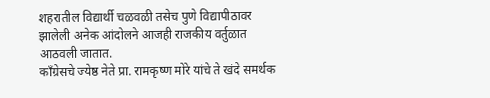शहरातील विद्यार्थी चळवळी तसेच पुणे विद्यापीठावर झालेली अनेक आंदोलने आजही राजकीय वर्तुळात आठवली जातात.
काँग्रेसचे ज्येष्ठ नेते प्रा. रामकृष्ण मोरे यांचे ते खंदे समर्थक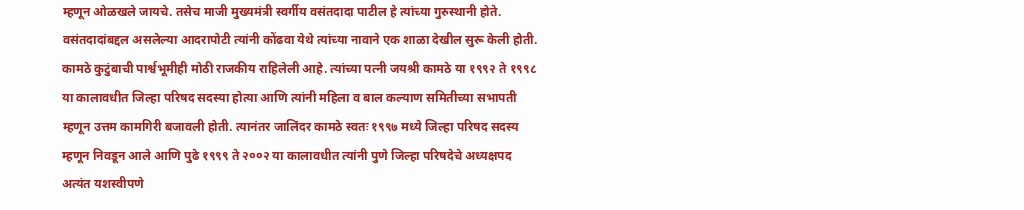म्हणून ओळखले जायचे. तसेच माजी मुख्यमंत्री स्वर्गीय वसंतदादा पाटील हे त्यांच्या गुरुस्थानी होते. वसंतदादांबद्दल असलेल्या आदरापोटी त्यांनी कोंढवा येथे त्यांच्या नावाने एक शाळा देखील सुरू केली होती.
कामठे कुटुंबाची पार्श्वभूमीही मोठी राजकीय राहिलेली आहे. त्यांच्या पत्नी जयश्री कामठे या १९९२ ते १९९८ या कालावधीत जिल्हा परिषद सदस्या होत्या आणि त्यांनी महिला व बाल कल्याण समितीच्या सभापती म्हणून उत्तम कामगिरी बजावली होती. त्यानंतर जालिंदर कामठे स्वतः १९९७ मध्ये जिल्हा परिषद सदस्य म्हणून निवडून आले आणि पुढे १९९९ ते २००२ या कालावधीत त्यांनी पुणे जिल्हा परिषदेचे अध्यक्षपद अत्यंत यशस्वीपणे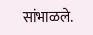सांभाळले.